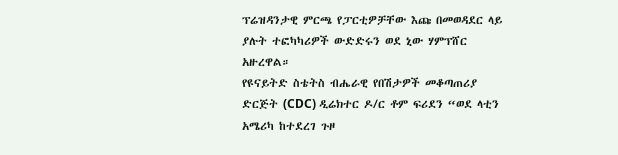ፕሬዝዳንታዊ ምርጫ የፓርቲዎቻቸው እጩ በመወዳደር ላይ ያሉት ተፎካካሪዎች ውድድሩን ወደ ኒው ሃምፕሸር አዙረዋል።
የዩናይትድ ስቴትስ ብሔራዊ የበሽታዎች መቆጣጠሪያ ድርጅት (CDC) ዲሬክተር ዶ/ር ቶም ፍሪደን “ወደ ላቲን አሜሪካ ከተደረገ ጉዞ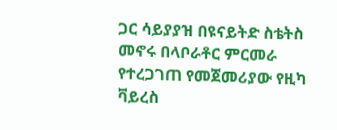ጋር ሳይያያዝ በዩናይትድ ስቴትስ መኖሩ በላቦራቶር ምርመራ የተረጋገጠ የመጀመሪያው የዚካ ቫይረስ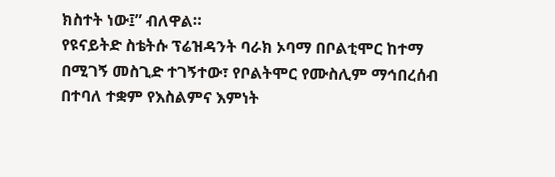ክስተት ነው፤” ብለዋል።
የዩናይትድ ስቴትሱ ፕሬዝዳንት ባራክ ኦባማ በቦልቲሞር ከተማ በሚገኝ መስጊድ ተገኝተው፣ የቦልትሞር የሙስሊም ማኅበረሰብ በተባለ ተቋም የእስልምና እምነት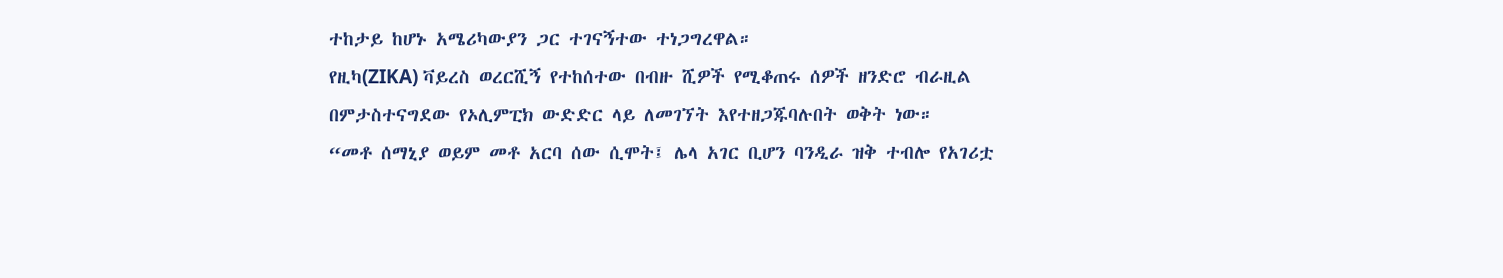ተከታይ ከሆኑ አሜሪካውያን ጋር ተገናኝተው ተነጋግረዋል።
የዚካ(ZIKA) ቫይረስ ወረርሺኝ የተከሰተው በብዙ ሺዎች የሚቆጠሩ ሰዎች ዘንድሮ ብራዚል በምታስተናግደው የኦሊምፒክ ውድድር ላይ ለመገኘት እየተዘጋጁባሉበት ወቅት ነው።
“መቶ ሰማኒያ ወይም መቶ አርባ ሰው ሲሞት፤ ሌላ አገር ቢሆን ባንዲራ ዝቅ ተብሎ የአገሪቷ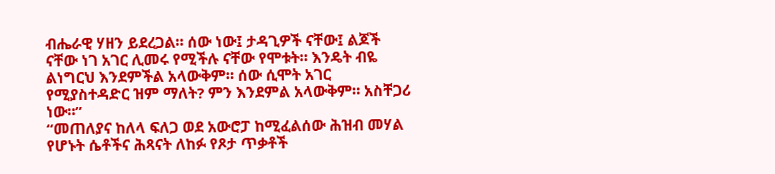ብሔራዊ ሃዘን ይደረጋል። ሰው ነው፤ ታዳጊዎች ናቸው፤ ልጆች ናቸው ነገ አገር ሊመሩ የሚችሉ ናቸው የሞቱት። እንዴት ብዬ ልነግርህ እንደምችል አላውቅም። ሰው ሲሞት አገር የሚያስተዳድር ዝም ማለት? ምን እንደምል አላውቅም። አስቸጋሪ ነው።”
“መጠለያና ከለላ ፍለጋ ወደ አውሮፓ ከሚፈልሰው ሕዝብ መሃል የሆኑት ሴቶችና ሕጻናት ለከፉ የጾታ ጥቃቶች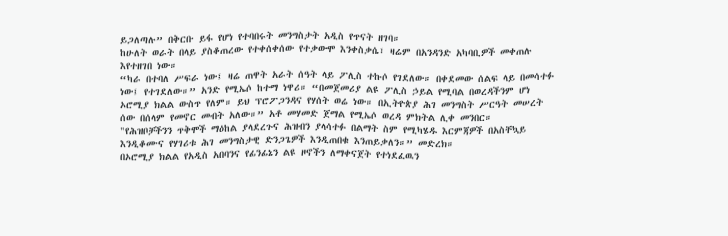ይጋለጣሉ” በቅርቡ ይፋ የሆነ የተባበሩት መንግስታት አዲስ የጥናት ዘገባ።
ከሁለት ወራት በላይ ያስቆጠረው የተቀሰቀሰው የተቃውሞ እንቀስቃሴ፣ ዛሬም በአንዳንድ አካባቢዎች መቀጠሉ እየተዘገበ ነው።
“ካራ በተባለ ሥፍራ ነው፤ ዛሬ ጠዋት አራት ሰዓት ላይ ፖሊስ ተኩሶ የገደለው። በቀደመው ሰልፍ ላይ በመሳተፉ ነው፤ የተገደለው።” አንድ የሚኤሶ ከተማ ነዋሪ። “በመጀመሪያ ልዩ ፖሊስ ኃይል የሚባል በወረዳችንም ሆነ ኦሮሚያ ክልል ውስጥ የለም። ይህ ፕሮፖጋንዳና የሃሰት ወሬ ነው። በኢትዮጵያ ሕገ መንግስት ሥርዓት መሠረት ሰው በሰላም የመኖር መብት አለው።” አቶ መሃመድ ጀማል የሚኤሶ ወረዳ ምክትል ሊቀ መንበር።
"የሕዝቦቻችንን ጥቅሞች ማዕከል ያላደረጉና ሕዝብን ያላሳተፉ በልማት ስም የሚካሄዱ እርምጃዎች በአስቸኳይ እንዲቆሙና የሃገሪቱ ሕገ መንግስታዊ ድንጋጌዎች እንዲጠበቁ እንጠይቃለን።” መድረክ።
በኦሮሚያ ክልል የአዲስ አበባንና የፊንፊኔን ልዩ ዞኖችን ለማቀናጀት የተነደፈዉን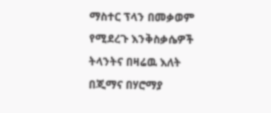ማስተር ፕላን በመቃወም የሚደረጉ እንቅስቃሴዎች ትላንትና በዛሬዉ እለት በጂማና በሃሮማያ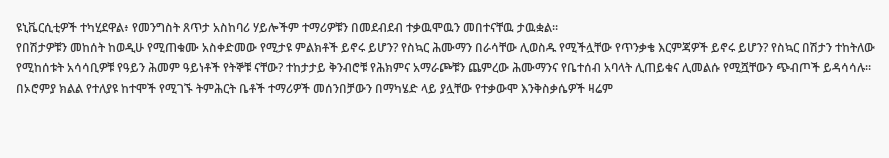ዩኒቬርሲቲዎች ተካሂደዋል፥ የመንግስት ጸጥታ አስከባሪ ሃይሎችም ተማሪዎቹን በመደብደብ ተቃዉሞዉን መበተናቸዉ ታዉቋል።
የበሽታዎቹን መከሰት ከወዲሁ የሚጠቁሙ አስቀድመው የሚታዩ ምልክቶች ይኖሩ ይሆን? የስኳር ሕሙማን በራሳቸው ሊወስዱ የሚችሏቸው የጥንቃቄ እርምጃዎች ይኖሩ ይሆን? የስኳር በሽታን ተከትለው የሚከሰቱት አሳሳቢዎቹ የዓይን ሕመም ዓይነቶች የትኞቹ ናቸው? ተከታታይ ቅንብሮቹ የሕክምና አማራጮቹን ጨምረው ሕሙማንና የቤተሰብ አባላት ሊጠይቁና ሊመልሱ የሚሿቸውን ጭብጦች ይዳሳሳሉ።
በኦሮምያ ክልል የተለያዩ ከተሞች የሚገኙ ትምሕርት ቤቶች ተማሪዎች መሰንበቻውን በማካሄድ ላይ ያሏቸው የተቃውሞ እንቅስቃሴዎች ዛሬም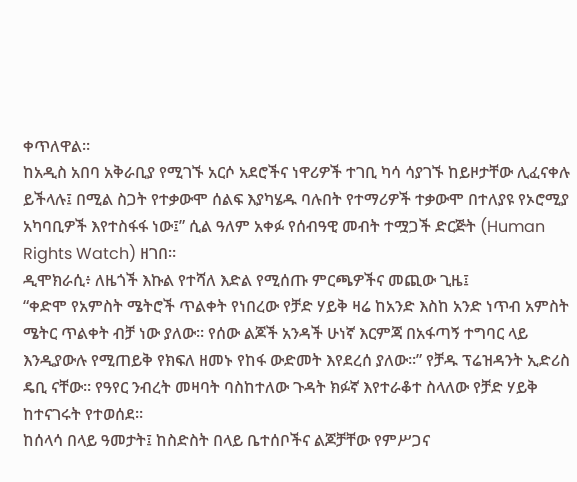ቀጥለዋል።
ከአዲስ አበባ አቅራቢያ የሚገኙ አርሶ አደሮችና ነዋሪዎች ተገቢ ካሳ ሳያገኙ ከይዞታቸው ሊፈናቀሉ ይችላሉ፤ በሚል ስጋት የተቃውሞ ሰልፍ እያካሄዱ ባሉበት የተማሪዎች ተቃውሞ በተለያዩ የኦሮሚያ አካባቢዎች እየተስፋፋ ነው፤” ሲል ዓለም አቀፉ የሰብዓዊ መብት ተሟጋች ድርጅት (Human Rights Watch) ዘገበ።
ዲሞክራሲ፥ ለዜጎች እኩል የተሻለ እድል የሚሰጡ ምርጫዎችና መጪው ጊዜ፤
“ቀድሞ የአምስት ሜትሮች ጥልቀት የነበረው የቻድ ሃይቅ ዛሬ ከአንድ እስከ አንድ ነጥብ አምስት ሜትር ጥልቀት ብቻ ነው ያለው። የሰው ልጆች አንዳች ሁነኛ እርምጃ በአፋጣኝ ተግባር ላይ እንዲያውሉ የሚጠይቅ የክፍለ ዘመኑ የከፋ ውድመት እየደረሰ ያለው።” የቻዱ ፕሬዝዳንት ኢድሪስ ዴቢ ናቸው። የዓየር ንብረት መዛባት ባስከተለው ጉዳት ክፉኛ እየተራቆተ ስላለው የቻድ ሃይቅ ከተናገሩት የተወሰደ።
ከሰላሳ በላይ ዓመታት፤ ከስድስት በላይ ቤተሰቦችና ልጆቻቸው የምሥጋና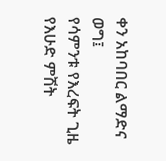ቀን አከባበር ልማድና ወግ፤
የሳምንቱ የእረፍት ጊዜ የእሁድ ምሽት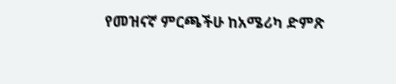የመዝናኛ ምርጫችሁ ከአሜሪካ ድምጽ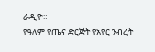ራዲዮ።
የዓለም የጤና ድርጅት የአየር ንብረት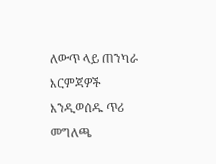ለውጥ ላይ ጠንካራ እርምጃዎች እንዲወሰዱ ጥሪ መግለጫ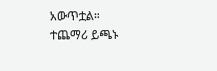አውጥቷል።
ተጨማሪ ይጫኑ